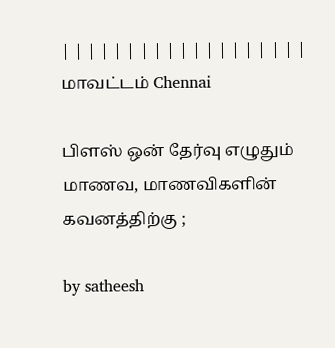| | | | | | | | | | | | | | | | | | |
மாவட்டம் Chennai

பிளஸ் ஒன் தேர்வு எழுதும் மாணவ, மாணவிகளின் கவனத்திற்கு ;

by satheesh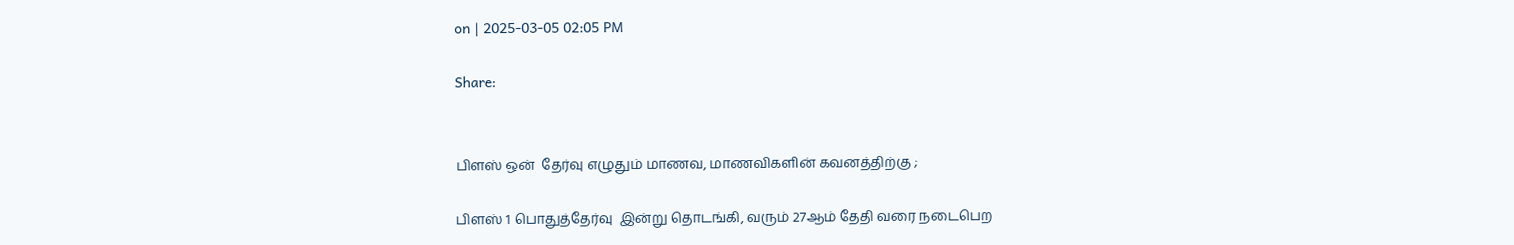on | 2025-03-05 02:05 PM

Share:


பிளஸ் ஒன்  தேர்வு எழுதும் மாணவ, மாணவிகளின் கவனத்திற்கு ;

பிளஸ் 1 பொதுத்தேர்வு  இன்று தொடங்கி, வரும் 27ஆம் தேதி வரை நடைபெற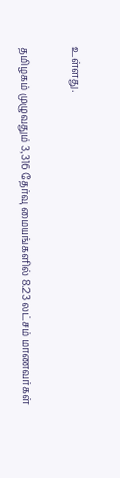உள்ளது.

தமிழகம் முழுவதும் 3,316 தேர்வு மையங்களில் 8.23 லட்சம் மாணவர்கள்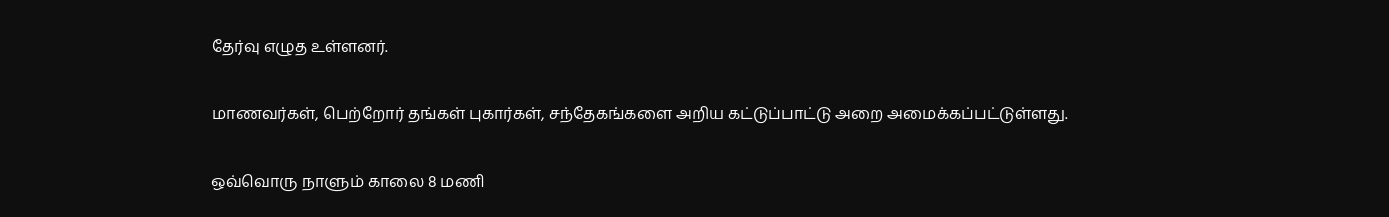தேர்வு எழுத உள்ளனர்.

மாணவர்கள், பெற்றோர் தங்கள் புகார்கள், சந்தேகங்களை அறிய கட்டுப்பாட்டு அறை அமைக்கப்பட்டுள்ளது.

ஒவ்வொரு நாளும் காலை 8 மணி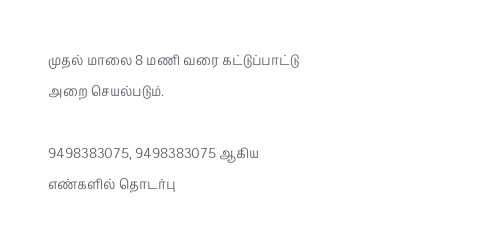முதல் மாலை 8 மணி வரை கட்டுப்பாட்டு அறை செயல்படும்.

9498383075, 9498383075 ஆகிய எண்களில் தொடர்பு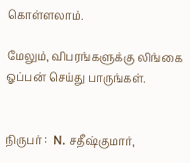கொள்ளலாம்.

மேலும், விபரங்களுக்கு லிங்கை ஓப்பன் செய்து பாருங்கள்.


நிருபர் :  N. சதீஷ்குமார்,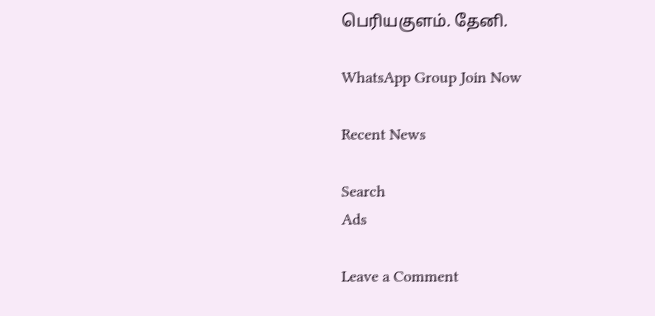பெரியகுளம். தேனி.

WhatsApp Group Join Now

Recent News

Search
Ads

Leave a Comment